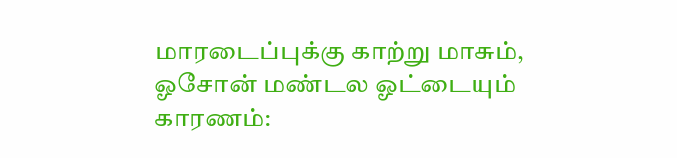மாரடைப்புக்கு காற்று மாசும், ஓசோன் மண்டல ஓட்டையும் காரணம்: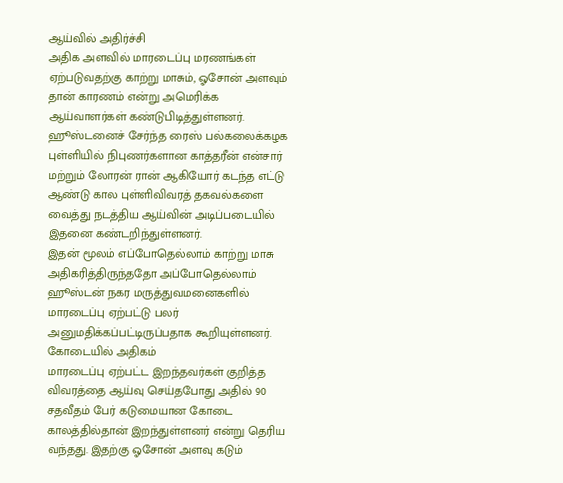ஆய்வில் அதிர்ச்சி
அதிக அளவில் மாரடைப்பு மரணங்கள் ஏற்படுவதற்கு காற்று மாசும், ஓசோன் அளவும் தான் காரணம் என்று அமெரிக்க ஆய்வாளர்கள் கண்டுபிடித்துள்ளனர்.
ஹூஸ்டனைச் சேர்ந்த ரைஸ் பல்கலைக்கழக புள்ளியில் நிபுணர்களான காத்தரீன் என்சார் மற்றும் லோரன் ரான் ஆகியோர் கடந்த எட்டு ஆண்டு கால புள்ளிவிவரத் தகவல்களை வைத்து நடத்திய ஆய்வின் அடிப்படையில் இதனை கண்டறிந்துள்ளனர்.
இதன் மூலம் எப்போதெல்லாம் காற்று மாசு அதிகரித்திருந்ததோ அப்போதெல்லாம் ஹூஸ்டன் நகர மருத்துவமனைகளில் மாரடைப்பு ஏற்பட்டு பலர் அனுமதிக்கப்பட்டிருப்பதாக கூறியுள்ளனர்.
கோடையில் அதிகம்
மாரடைப்பு ஏற்பட்ட இறந்தவர்கள் குறித்த விவரத்தை ஆய்வு செய்தபோது அதில் 90 சதவீதம் பேர் கடுமையான கோடை காலத்தில்தான் இறந்துள்ளனர் என்று தெரிய வந்தது. இதற்கு ஓசோன் அளவு கடும்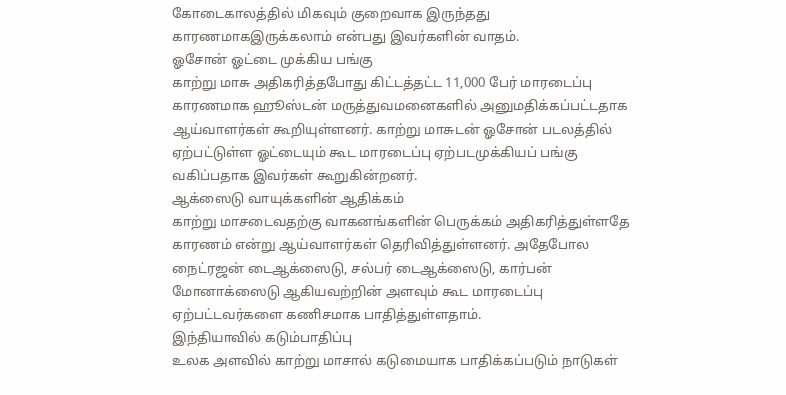கோடைகாலத்தில் மிகவும் குறைவாக இருந்தது காரணமாகஇருக்கலாம் என்பது இவர்களின் வாதம்.
ஓசோன் ஓட்டை முக்கிய பங்கு
காற்று மாசு அதிகரித்தபோது கிட்டத்தட்ட 11,000 பேர் மாரடைப்பு காரணமாக ஹூஸ்டன் மருத்துவமனைகளில் அனுமதிக்கப்பட்டதாக ஆய்வாளர்கள் கூறியுள்ளனர். காற்று மாசுடன் ஓசோன் படலத்தில் ஏற்பட்டுள்ள ஓட்டையும் கூட மாரடைப்பு ஏற்படமுக்கியப் பங்கு வகிப்பதாக இவர்கள் கூறுகின்றனர்.
ஆக்ஸைடு வாயுக்களின் ஆதிக்கம்
காற்று மாசடைவதற்கு வாகனங்களின் பெருக்கம் அதிகரித்துள்ளதே காரணம் என்று ஆய்வாளர்கள் தெரிவித்துள்ளனர். அதேபோல நைட்ரஜன் டைஆக்ஸைடு, சல்பர் டைஆக்ஸைடு, கார்பன் மோனாக்ஸைடு ஆகியவற்றின் அளவும் கூட மாரடைப்பு ஏற்பட்டவர்களை கணிசமாக பாதித்துள்ளதாம்.
இந்தியாவில் கடும்பாதிப்பு
உலக அளவில் காற்று மாசால் கடுமையாக பாதிக்கப்படும் நாடுகள்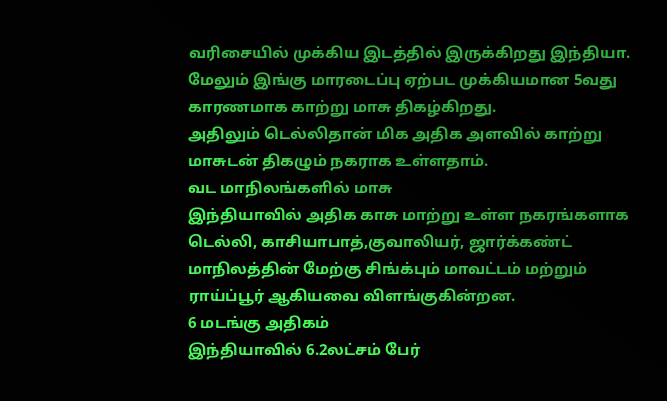வரிசையில் முக்கிய இடத்தில் இருக்கிறது இந்தியா. மேலும் இங்கு மாரடைப்பு ஏற்பட முக்கியமான 5வது காரணமாக காற்று மாசு திகழ்கிறது.
அதிலும் டெல்லிதான் மிக அதிக அளவில் காற்று மாசுடன் திகழும் நகராக உள்ளதாம்.
வட மாநிலங்களில் மாசு
இந்தியாவில் அதிக காசு மாற்று உள்ள நகரங்களாக டெல்லி, காசியாபாத்,குவாலியர், ஜார்க்கண்ட் மாநிலத்தின் மேற்கு சிங்க்பும் மாவட்டம் மற்றும் ராய்ப்பூர் ஆகியவை விளங்குகின்றன.
6 மடங்கு அதிகம்
இந்தியாவில் 6.2லட்சம் பேர்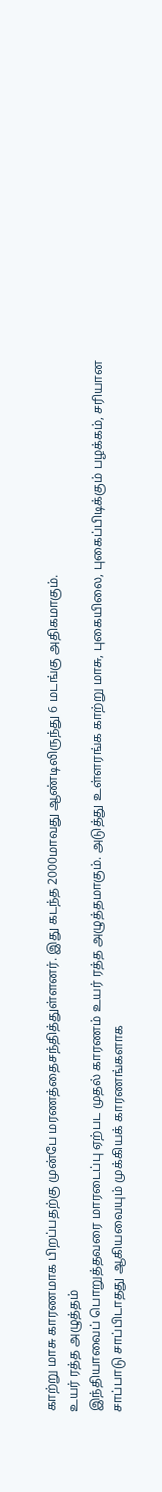காற்று மாசு காரணமாக பிறப்பதற்கு முன்பே மரணத்தைசந்தித்துள்ளனர். இது கடந்த 2000மாவது ஆண்டிலிருந்து 6 மடங்கு அதிகமாகும்.
உயர் ரத்த அழுத்தம்
இந்தியாவைப் பொறுத்தவரை மாரடைப்பு ஏற்பட முதல் காரணம் உயர் ரத்த அழுத்தமாகும். அடுத்து உள்ளரங்க காற்று மாசு, புகையிலை, புகைப்பிடிக்கும் பழக்கம், சரியான சாப்பாடு சாப்பிடாதது ஆகியவையும் முக்கியக் காரணங்களாக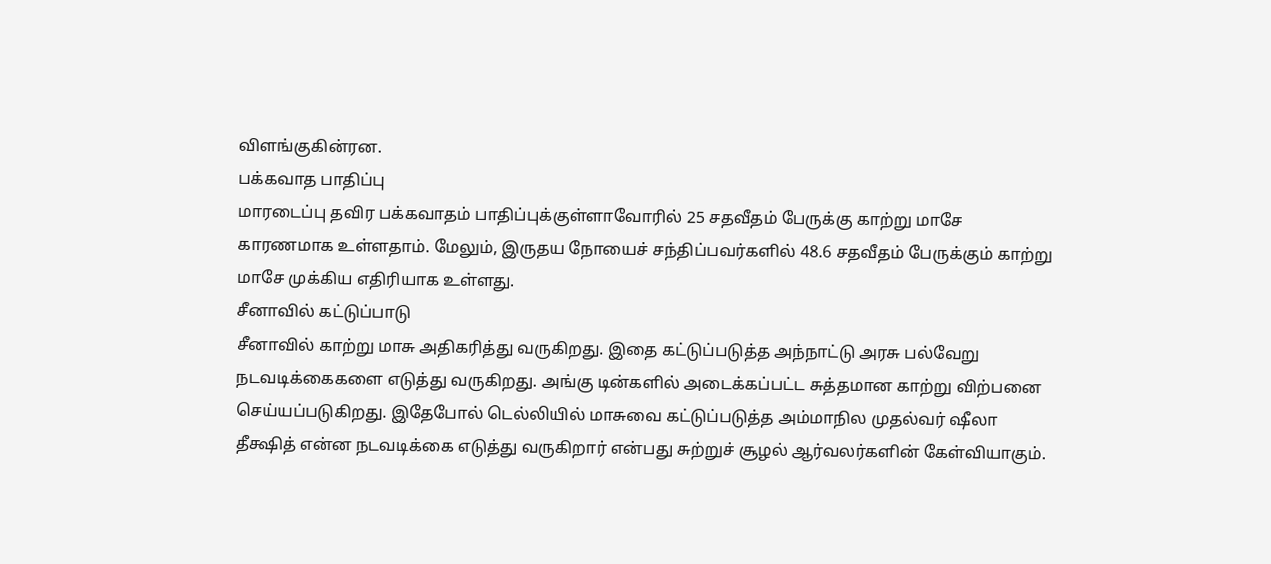விளங்குகின்ரன.
பக்கவாத பாதிப்பு
மாரடைப்பு தவிர பக்கவாதம் பாதிப்புக்குள்ளாவோரில் 25 சதவீதம் பேருக்கு காற்று மாசே காரணமாக உள்ளதாம். மேலும், இருதய நோயைச் சந்திப்பவர்களில் 48.6 சதவீதம் பேருக்கும் காற்று மாசே முக்கிய எதிரியாக உள்ளது.
சீனாவில் கட்டுப்பாடு
சீனாவில் காற்று மாசு அதிகரித்து வருகிறது. இதை கட்டுப்படுத்த அந்நாட்டு அரசு பல்வேறு நடவடிக்கைகளை எடுத்து வருகிறது. அங்கு டின்களில் அடைக்கப்பட்ட சுத்தமான காற்று விற்பனை செய்யப்படுகிறது. இதேபோல் டெல்லியில் மாசுவை கட்டுப்படுத்த அம்மாநில முதல்வர் ஷீலா தீக்ஷித் என்ன நடவடிக்கை எடுத்து வருகிறார் என்பது சுற்றுச் சூழல் ஆர்வலர்களின் கேள்வியாகும்.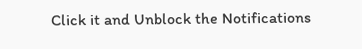Click it and Unblock the Notifications